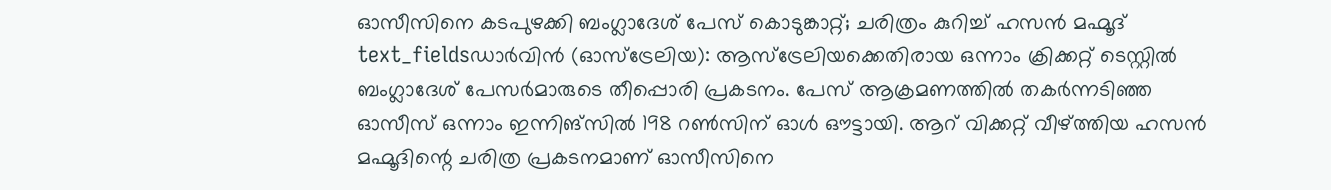ഓസീസിനെ കടപുഴക്കി ബംഗ്ലാദേശ് പേസ് കൊടുങ്കാറ്റ്; ചരിത്രം കുറിച്ച് ഹസൻ മഹ്മൂദ്
text_fieldsഡാർവിൻ (ഓസ്ട്രേലിയ): ആസ്ട്രേലിയക്കെതിരായ ഒന്നാം ക്രിക്കറ്റ് ടെസ്റ്റിൽ ബംഗ്ലാദേശ് പേസർമാരുടെ തീപ്പൊരി പ്രകടനം. പേസ് ആക്രമണത്തിൽ തകർന്നടിഞ്ഞ ഓസീസ് ഒന്നാം ഇന്നിങ്സിൽ 198 റൺസിന് ഓൾ ഔട്ടായി. ആറ് വിക്കറ്റ് വീഴ്ത്തിയ ഹസൻ മഹ്മൂദിന്റെ ചരിത്ര പ്രകടനമാണ് ഓസീസിനെ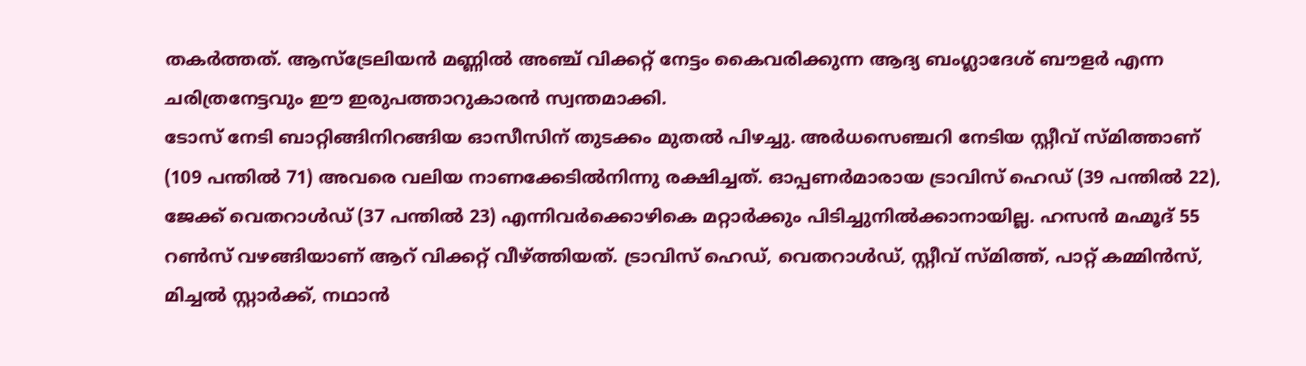തകർത്തത്. ആസ്ട്രേലിയൻ മണ്ണിൽ അഞ്ച് വിക്കറ്റ് നേട്ടം കൈവരിക്കുന്ന ആദ്യ ബംഗ്ലാദേശ് ബൗളർ എന്ന ചരിത്രനേട്ടവും ഈ ഇരുപത്താറുകാരൻ സ്വന്തമാക്കി.
ടോസ് നേടി ബാറ്റിങ്ങിനിറങ്ങിയ ഓസീസിന് തുടക്കം മുതൽ പിഴച്ചു. അർധസെഞ്ചറി നേടിയ സ്റ്റീവ് സ്മിത്താണ് (109 പന്തിൽ 71) അവരെ വലിയ നാണക്കേടിൽനിന്നു രക്ഷിച്ചത്. ഓപ്പണർമാരായ ട്രാവിസ് ഹെഡ് (39 പന്തിൽ 22), ജേക്ക് വെതറാൾഡ് (37 പന്തിൽ 23) എന്നിവർക്കൊഴികെ മറ്റാർക്കും പിടിച്ചുനിൽക്കാനായില്ല. ഹസൻ മഹ്മൂദ് 55 റൺസ് വഴങ്ങിയാണ് ആറ് വിക്കറ്റ് വീഴ്ത്തിയത്. ട്രാവിസ് ഹെഡ്, വെതറാൾഡ്, സ്റ്റീവ് സ്മിത്ത്, പാറ്റ് കമ്മിൻസ്, മിച്ചൽ സ്റ്റാർക്ക്, നഥാൻ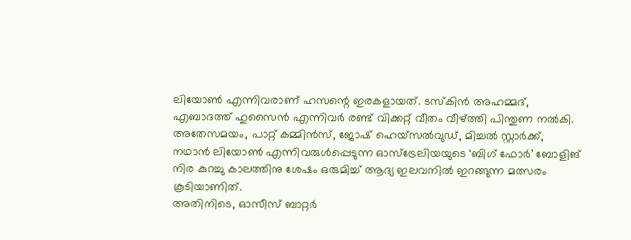ലിയോൺ എന്നിവരാണ് ഹസന്റെ ഇരകളായത്. ടസ്കിൻ അഹമ്മദ്, എബാദത്ത് ഹുസൈൻ എന്നിവർ രണ്ട് വിക്കറ്റ് വീതം വീഴ്ത്തി പിന്തുണ നൽകി.
അതേസമയം, പാറ്റ് കമ്മിൻസ്, ജോഷ് ഹെയ്സൽവുഡ്, മിച്ചൽ സ്റ്റാർക്ക്, നഥാൻ ലിയോൺ എന്നിവരുൾപ്പെടുന്ന ഓസ്ട്രേലിയയുടെ ‘ബിഗ് ഫോർ’ ബോളിങ് നിര കുറച്ചു കാലത്തിനു ശേഷം ഒരുമിച്ച് ആദ്യ ഇലവനിൽ ഇറങ്ങുന്ന മത്സരം കൂടിയാണിത്.
അതിനിടെ, ഓസീസ് ബാറ്റർ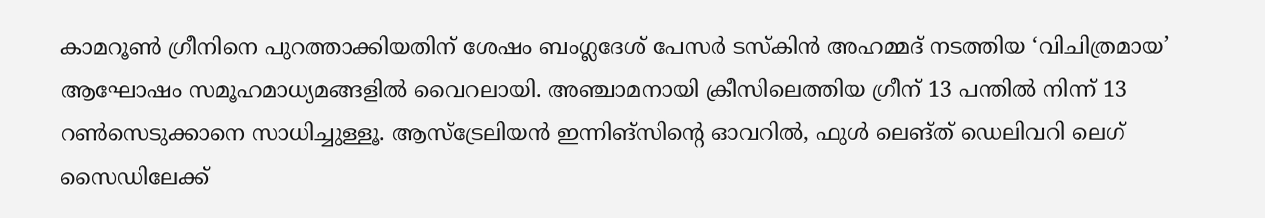കാമറൂൺ ഗ്രീനിനെ പുറത്താക്കിയതിന് ശേഷം ബംഗ്ലദേശ് പേസർ ടസ്കിൻ അഹമ്മദ് നടത്തിയ ‘വിചിത്രമായ’ ആഘോഷം സമൂഹമാധ്യമങ്ങളിൽ വൈറലായി. അഞ്ചാമനായി ക്രീസിലെത്തിയ ഗ്രീന് 13 പന്തിൽ നിന്ന് 13 റൺസെടുക്കാനെ സാധിച്ചുള്ളൂ. ആസ്ട്രേലിയൻ ഇന്നിങ്സിന്റെ ഓവറിൽ, ഫുൾ ലെങ്ത് ഡെലിവറി ലെഗ് സൈഡിലേക്ക്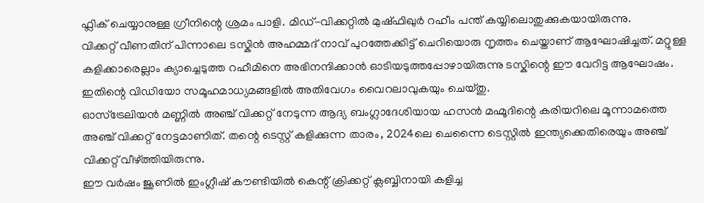ഫ്ലിക് ചെയ്യാനുള്ള ഗ്രീനിന്റെ ശ്രമം പാളി. മിഡ്-വിക്കറ്റിൽ മുഷ്ഫിഖുർ റഹീം പന്ത് കയ്യിലൊതുക്കുകയായിരുന്നു.
വിക്കറ്റ് വീണതിന് പിന്നാലെ ടസ്കിൻ അഹമ്മദ് നാവ് പുറത്തേക്കിട്ട് ചെറിയൊരു നൃത്തം ചെയ്താണ് ആഘോഷിച്ചത്. മറ്റുള്ള കളിക്കാരെല്ലാം ക്യാച്ചെടുത്ത റഹീമിനെ അഭിനന്ദിക്കാൻ ഓടിയടുത്തപ്പോഴായിരുന്നു ടസ്കിന്റെ ഈ വേറിട്ട ആഘോഷം. ഇതിന്റെ വിഡിയോ സമൂഹമാധ്യമങ്ങളിൽ അതിവേഗം വൈറലാവുകയും ചെയ്തു.
ഓസ്ട്രേലിയൻ മണ്ണിൽ അഞ്ച് വിക്കറ്റ് നേടുന്ന ആദ്യ ബംഗ്ലാദേശിയായ ഹസൻ മഹ്മൂദിന്റെ കരിയറിലെ മൂന്നാമത്തെ അഞ്ച് വിക്കറ്റ് നേട്ടമാണിത്. തന്റെ ടെസ്റ്റ് കളിക്കുന്ന താരം, 2024ലെ ചെന്നൈ ടെസ്റ്റിൽ ഇന്ത്യക്കെതിരെയും അഞ്ച് വിക്കറ്റ് വീഴ്ത്തിയിരുന്നു.
ഈ വർഷം ജൂണിൽ ഇംഗ്ലീഷ് കൗണ്ടിയിൽ കെന്റ് ക്രിക്കറ്റ് ക്ലബ്ബിനായി കളിച്ച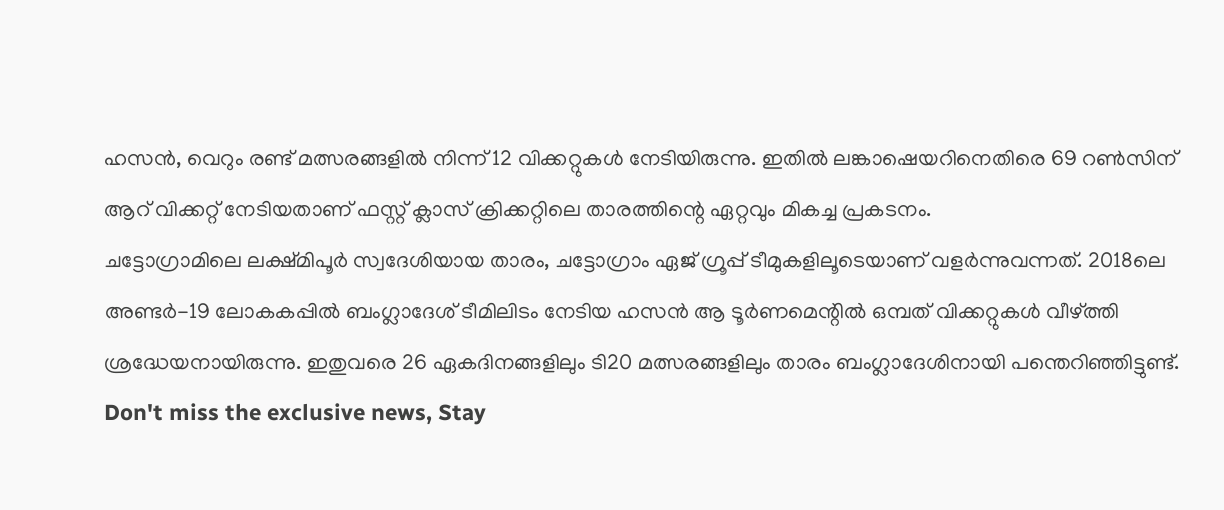ഹസൻ, വെറും രണ്ട് മത്സരങ്ങളിൽ നിന്ന് 12 വിക്കറ്റുകൾ നേടിയിരുന്നു. ഇതിൽ ലങ്കാഷെയറിനെതിരെ 69 റൺസിന് ആറ് വിക്കറ്റ് നേടിയതാണ് ഫസ്റ്റ് ക്ലാസ് ക്രിക്കറ്റിലെ താരത്തിന്റെ ഏറ്റവും മികച്ച പ്രകടനം.
ചട്ടോഗ്രാമിലെ ലക്ഷ്മിപൂർ സ്വദേശിയായ താരം, ചട്ടോഗ്രാം ഏജ് ഗ്രൂപ്പ് ടീമുകളിലൂടെയാണ് വളർന്നുവന്നത്. 2018ലെ അണ്ടർ-19 ലോകകപ്പിൽ ബംഗ്ലാദേശ് ടീമിലിടം നേടിയ ഹസൻ ആ ടൂർണമെന്റിൽ ഒമ്പത് വിക്കറ്റുകൾ വീഴ്ത്തി ശ്രദ്ധേയനായിരുന്നു. ഇതുവരെ 26 ഏകദിനങ്ങളിലും ടി20 മത്സരങ്ങളിലും താരം ബംഗ്ലാദേശിനായി പന്തെറിഞ്ഞിട്ടുണ്ട്.
Don't miss the exclusive news, Stay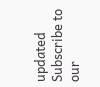updated
Subscribe to our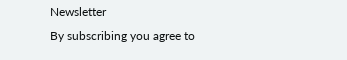Newsletter
By subscribing you agree to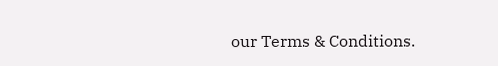our Terms & Conditions.